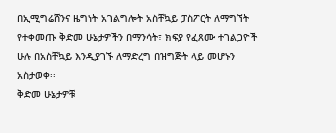በኢሚግሬሸንና ዜግነት አገልግሎት አስቸኳይ ፓስፖርት ለማግኘት የተቀመጡ ቅድመ ሁኔታዎችን በማንሳት፣ ክፍያ የፈጸሙ ተገልጋዮች ሁሉ በአስቸኳይ እንዲያገኙ ለማድረግ በዝግጅት ላይ መሆኑን አስታወቀ፡፡
ቅድመ ሁኔታዎቹ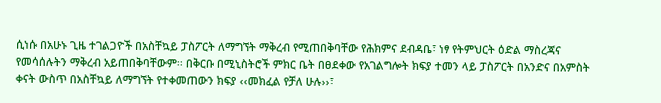ሲነሱ በአሁኑ ጊዜ ተገልጋዮች በአስቸኳይ ፓስፖርት ለማግኘት ማቅረብ የሚጠበቅባቸው የሕክምና ደብዳቤ፣ ነፃ የትምህርት ዕድል ማስረጃና የመሳሰሉትን ማቅረብ አይጠበቅባቸውም፡፡ በቅርቡ በሚኒስትሮች ምክር ቤት በፀደቀው የአገልግሎት ክፍያ ተመን ላይ ፓስፖርት በአንድና በአምስት ቀናት ውስጥ በአስቸኳይ ለማግኘት የተቀመጠውን ክፍያ ‹‹መክፈል የቻለ ሁሉ››፣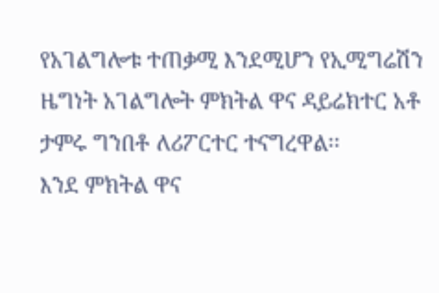የአገልግሎቱ ተጠቃሚ እንደሚሆን የኢሚግሬሽን ዜግነት አገልግሎት ምክትል ዋና ዳይሬክተር አቶ ታምሩ ግንበቶ ለሪፖርተር ተናግረዋል፡፡
እንደ ምክትል ዋና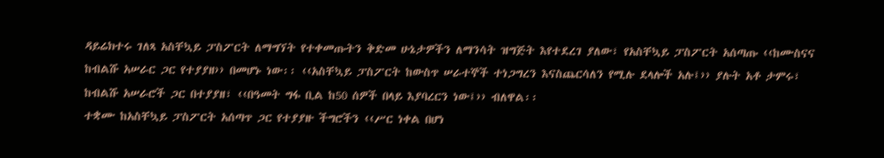ዳይሬክተሩ ገለጻ አስቸኳይ ፓስፖርት ለማግኘት የተቀመጡትን ቅድመ ሁኔታዎችን ለማንሳት ዝግጅት እየተደረገ ያለው፣ የአስቸኳይ ፓስፖርት አሰጣጡ ‹‹ከሙስናና ከብልሹ አሠራር ጋር የተያያዘ›› በመሆኑ ነው፡፡ ‹‹አስቸኳይ ፓስፖርት ከውስጥ ሠራተኞች ተነጋግረን እናስጨርሳለን የሚሉ ደላሎች አሉ፤›› ያሉት አቶ ታምሩ፣ ከብልሹ አሠራሮች ጋር በተያያዘ፣ ‹‹በዓመት ግፋ ቢል ከ50 ሰዎች በላይ እያባረርን ነው፤›› ብለዋል፡፡
ተቋሙ ከአስቸኳይ ፓስፖርት አሰጣጥ ጋር የተያያዙ ችግሮችን ‹‹ሥር ነቀል በሆነ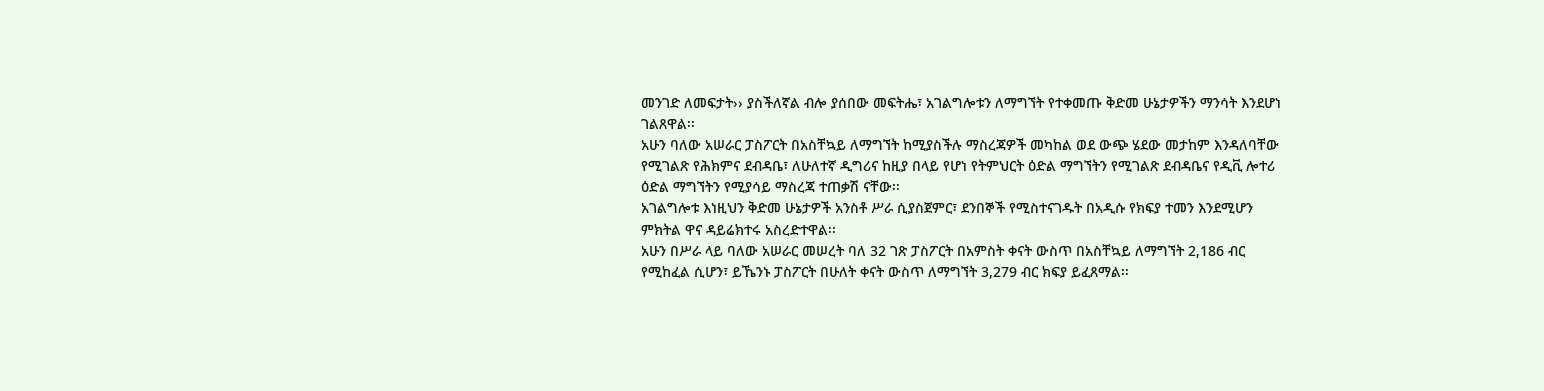መንገድ ለመፍታት›› ያስችለኛል ብሎ ያሰበው መፍትሔ፣ አገልግሎቱን ለማግኘት የተቀመጡ ቅድመ ሁኔታዎችን ማንሳት እንደሆነ ገልጸዋል፡፡
አሁን ባለው አሠራር ፓስፖርት በአስቸኳይ ለማግኘት ከሚያስችሉ ማስረጃዎች መካከል ወደ ውጭ ሄደው መታከም እንዳለባቸው የሚገልጽ የሕክምና ደብዳቤ፣ ለሁለተኛ ዲግሪና ከዚያ በላይ የሆነ የትምህርት ዕድል ማግኘትን የሚገልጽ ደብዳቤና የዲቪ ሎተሪ ዕድል ማግኘትን የሚያሳይ ማስረጃ ተጠቃሽ ናቸው፡፡
አገልግሎቱ እነዚህን ቅድመ ሁኔታዎች አንስቶ ሥራ ሲያስጀምር፣ ደንበኞች የሚስተናገዱት በአዲሱ የክፍያ ተመን እንደሚሆን ምክትል ዋና ዳይሬክተሩ አስረድተዋል፡፡
አሁን በሥራ ላይ ባለው አሠራር መሠረት ባለ 32 ገጽ ፓስፖርት በአምስት ቀናት ውስጥ በአስቸኳይ ለማግኘት 2,186 ብር የሚከፈል ሲሆን፣ ይኼንኑ ፓስፖርት በሁለት ቀናት ውስጥ ለማግኘት 3,279 ብር ክፍያ ይፈጸማል፡፡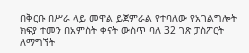በቅርቡ በሥራ ላይ መዋል ይጀምራል የተባለው የአገልግሎት ክፍያ ተመን በአምስት ቀናት ውስጥ ባለ 32 ገጽ ፓስፖርት ለማግኘት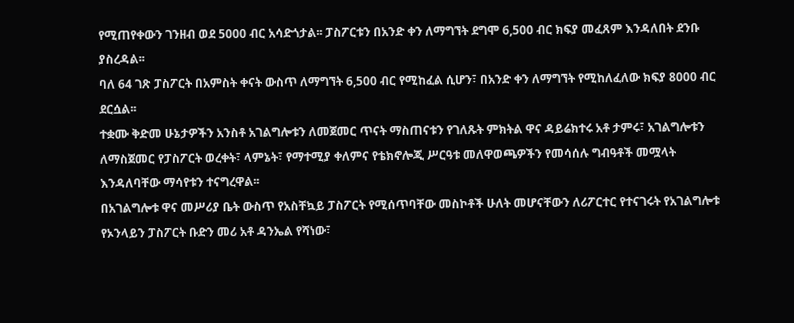የሚጠየቀውን ገንዘብ ወደ 5000 ብር አሳድጎታል፡፡ ፓስፖርቱን በአንድ ቀን ለማግኘት ደግሞ 6,500 ብር ክፍያ መፈጸም እንዳለበት ደንቡ ያስረዳል፡፡
ባለ 64 ገጽ ፓስፖርት በአምስት ቀናት ውስጥ ለማግኘት 6,500 ብር የሚከፈል ሲሆን፣ በአንድ ቀን ለማግኘት የሚከለፈለው ክፍያ 8000 ብር ደርሷል፡፡
ተቋሙ ቅድመ ሁኔታዎችን አንስቶ አገልግሎቱን ለመጀመር ጥናት ማስጠናቱን የገለጹት ምክትል ዋና ዳይሬክተሩ አቶ ታምሩ፣ አገልግሎቱን ለማስጀመር የፓስፖርት ወረቀት፣ ላምኔት፣ የማተሚያ ቀለምና የቴክኖሎጂ ሥርዓቱ መለዋወጫዎችን የመሳሰሉ ግብዓቶች መሟላት እንዳለባቸው ማሳየቱን ተናግረዋል፡፡
በአገልግሎቱ ዋና መሥሪያ ቤት ውስጥ የአስቸኳይ ፓስፖርት የሚሰጥባቸው መስኮቶች ሁለት መሆናቸውን ለሪፖርተር የተናገሩት የአገልግሎቱ የኦንላይን ፓስፖርት ቡድን መሪ አቶ ዳንኤል የሻነው፣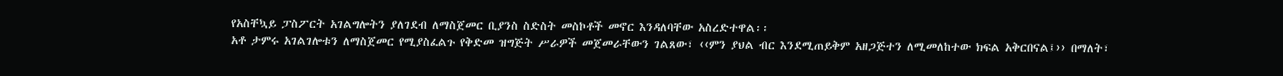የአስቸኳይ ፓስፖርት አገልግሎትን ያለገደብ ለማስጀመር ቢያንስ ስድስት መስኮቶች መኖር እንዳለባቸው አስረድተዋል፡፡
አቶ ታምሩ አገልገሎቱን ለማስጀመር የሚያስፈልጉ የቅድመ ዝግጅት ሥራዎች መጀመራቸውን ገልጸው፣ ‹‹ምን ያህል ብር እንደሚጠይቅም አዘጋጅተን ለሚመለከተው ክፍል አቅርበናል፤›› በማለት፣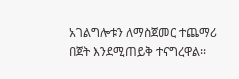አገልግሎቱን ለማስጀመር ተጨማሪ በጀት እንደሚጠይቅ ተናግረዋል፡፡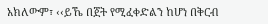አክለውም፣ ‹‹ይኼ በጀት የሚፈቀድልን ከሆነ በቅርብ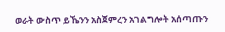ወራት ውስጥ ይኼንን አስጀምረን አገልግሎት አሰጣጡን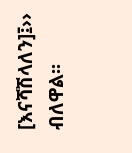[እናሻሽላለን]፤›› ብለዋል፡፡